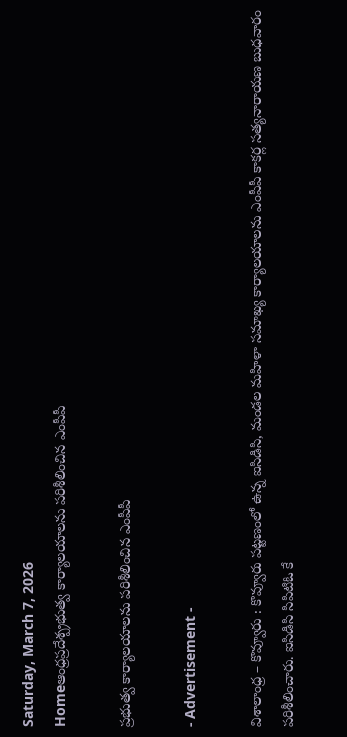Saturday, March 7, 2026
Homeఆంధ్రప్రదేశ్ప్రభుత్వ కార్యాలయాలను పరిశీలించిన ఎంపీపీ

ప్రభుత్వ కార్యాలయాలను పరిశీలించిన ఎంపీపీ

- Advertisement -

విశాలాంధ్ర – కొవ్వూరు : కొవ్వూరు పట్టణంలో ఉన్న ఐసిడిసి, మండల మహిళా సమాఖ్య కార్యాలయాలను ఎంపీపీ కాకర్ల సత్యనారాయణ బుధవారం పరిశీలించారు. ఐసిడిసి సిపిటిఓ కే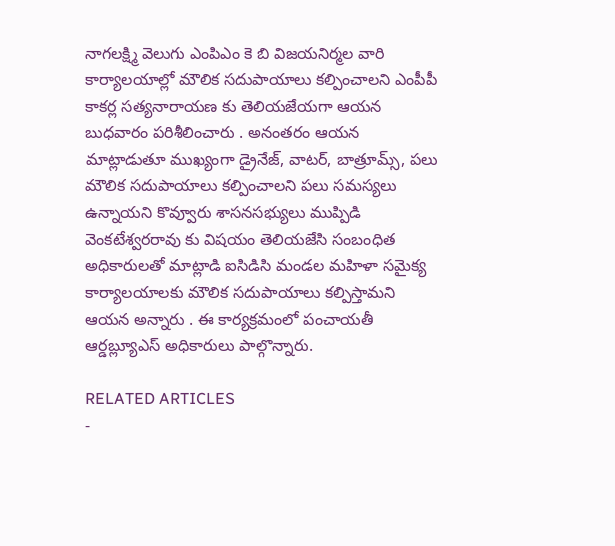నాగలక్ష్మి వెలుగు ఎంపిఎం కె బి విజయనిర్మల వారి కార్యాలయాల్లో మౌలిక సదుపాయాలు కల్పించాలని ఎంపీపీ కాకర్ల సత్యనారాయణ కు తెలియజేయగా ఆయన బుధవారం పరిశీలించారు . అనంతరం ఆయన మాట్లాడుతూ ముఖ్యంగా డ్రైనేజ్, వాటర్, బాత్రూమ్స్, పలు మౌలిక సదుపాయాలు కల్పించాలని పలు సమస్యలు ఉన్నాయని కొవ్వూరు శాసనసభ్యులు ముప్పిడి వెంకటేశ్వరరావు కు విషయం తెలియజేసి సంబంధిత అధికారులతో మాట్లాడి ఐసిడిసి మండల మహిళా సమైక్య కార్యాలయాలకు మౌలిక సదుపాయాలు కల్పిస్తామని ఆయన అన్నారు . ఈ కార్యక్రమంలో పంచాయతీ ఆర్డబ్ల్యూఎస్ అధికారులు పాల్గొన్నారు.

RELATED ARTICLES
-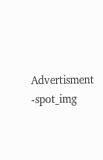Advertisment -spot_img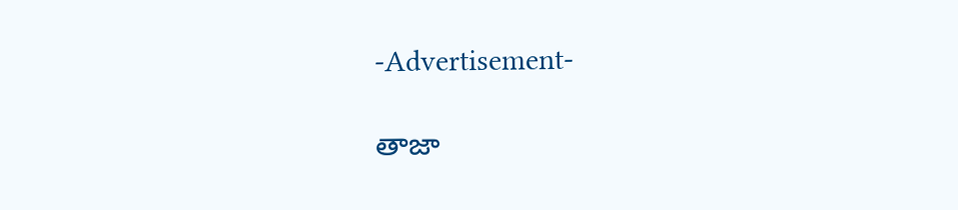-Advertisement-

తాజా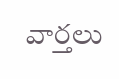వార్తలు